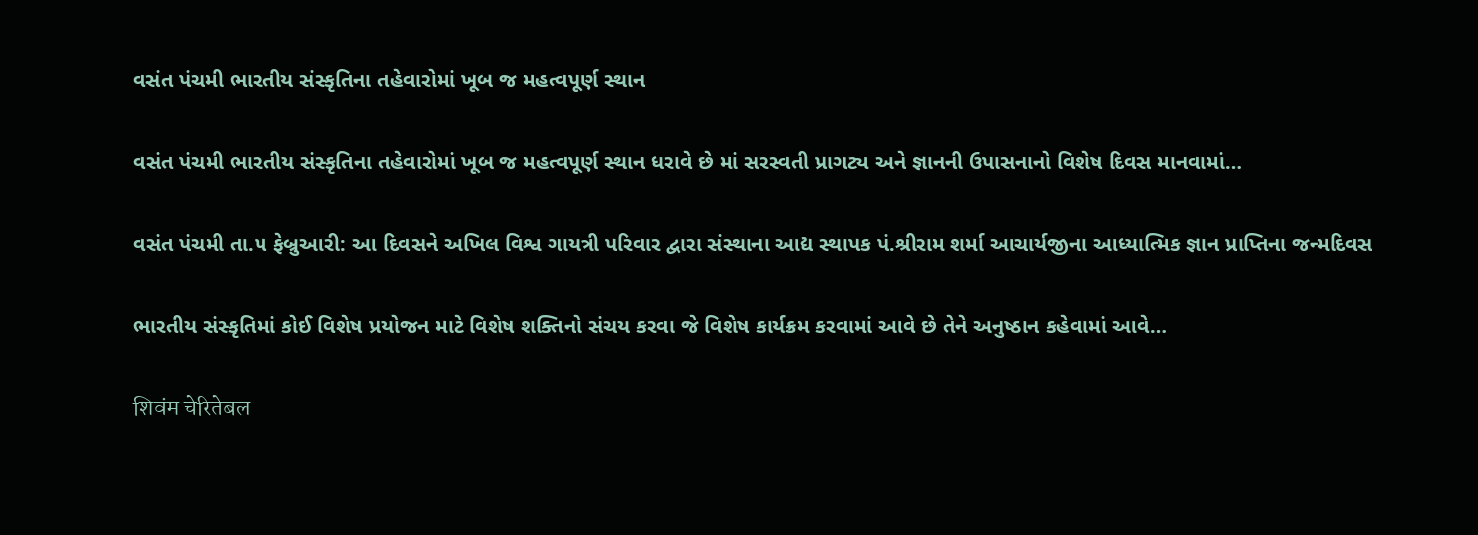વસંત પંચમી ભારતીય સંસ્કૃતિના તહેવારોમાં ખૂબ જ મહત્વપૂર્ણ સ્થાન

વસંત પંચમી ભારતીય સંસ્કૃતિના તહેવારોમાં ખૂબ જ મહત્વપૂર્ણ સ્થાન ધરાવે છે માં સરસ્વતી પ્રાગટ્ય અને જ્ઞાનની ઉપાસનાનો વિશેષ દિવસ માનવામાં…

વસંત પંચમી તા.૫ ફેબ્રુઆરી: આ દિવસને અખિલ વિશ્વ ગાયત્રી પરિવાર દ્વારા સંસ્થાના આદ્ય સ્થાપક પં.શ્રીરામ શર્મા આચાર્યજીના આધ્યાત્મિક જ્ઞાન પ્રાપ્તિના જન્મદિવસ

ભારતીય સંસ્કૃતિમાં કોઈ વિશેષ પ્રયોજન માટે વિશેષ શક્તિનો સંચય કરવા જે વિશેષ કાર્યક્રમ કરવામાં આવે છે તેને અનુષ્ઠાન કહેવામાં આવે…

शिवंम चेरितेबल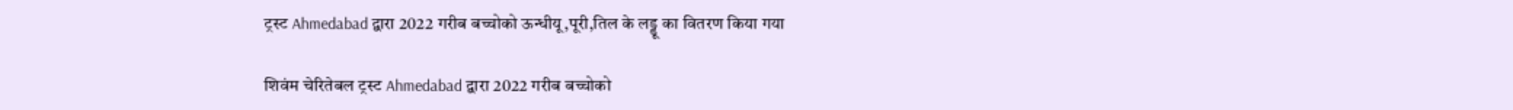ट्रस्ट Ahmedabad द्वारा 2022 गरीब बच्चोको ऊन्धीयू,पूरी,तिल के लड्डू का वितरण किया गया

शिवंम चेरितेबल ट्रस्ट Ahmedabad द्वारा 2022 गरीब बच्चोको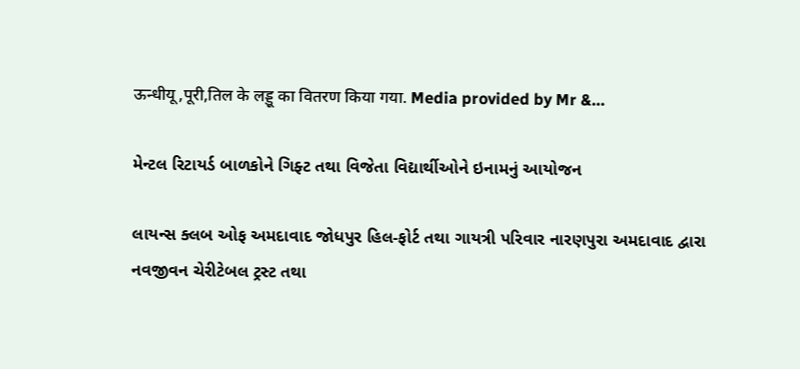ऊन्धीयू,पूरी,तिल के लड्डू का वितरण किया गया. Media provided by Mr &…

મેન્ટલ રિટાયર્ડ બાળકોને ગિફ્ટ તથા વિજેતા વિદ્યાર્થીઓને ઇનામનું આયોજન

લાયન્સ ક્લબ ઓફ અમદાવાદ જોધપુર હિલ-ફોર્ટ તથા ગાયત્રી પરિવાર નારણપુરા અમદાવાદ દ્વારા નવજીવન ચેરીટેબલ ટ્રસ્ટ તથા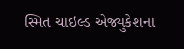સ્મિત ચાઇલ્ડ એજ્યુકેશના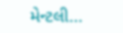મેન્ટલી…